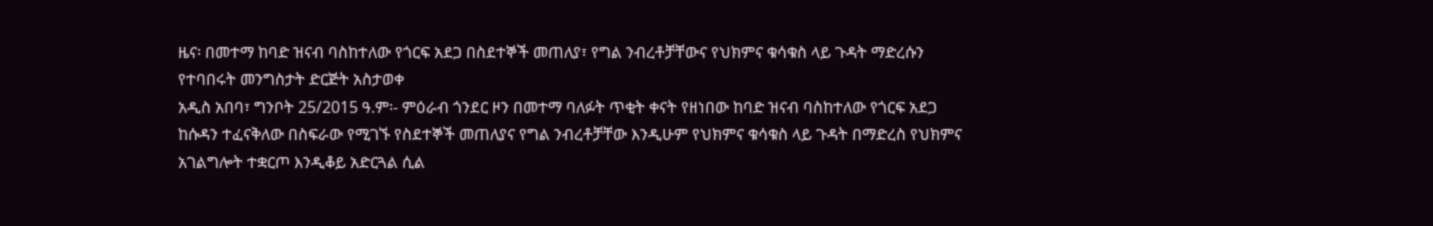ዜና፡ በመተማ ከባድ ዝናብ ባስከተለው የጎርፍ አደጋ በስደተኞች መጠለያ፣ የግል ንብረቶቻቸውና የህክምና ቁሳቁስ ላይ ጉዳት ማድረሱን የተባበሩት መንግስታት ድርጅት አስታወቀ
አዲስ አበባ፣ ግንቦት 25/2015 ዓ.ም፡- ምዕራብ ጎንደር ዞን በመተማ ባለፉት ጥቂት ቀናት የዘነበው ከባድ ዝናብ ባስከተለው የጎርፍ አደጋ ከሱዳን ተፈናቅለው በስፍራው የሚገኙ የስደተኞች መጠለያና የግል ንብረቶቻቸው እንዲሁም የህክምና ቁሳቁስ ላይ ጉዳት በማድረስ የህክምና አገልግሎት ተቋርጦ እንዲቆይ አድርጓል ሲል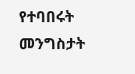የተባበሩት መንግስታት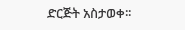ድርጅት አስታወቀ፡፡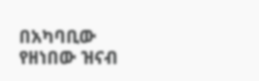በአካባቢው የዘነበው ዝናብ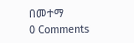በመተማ
0 Comments